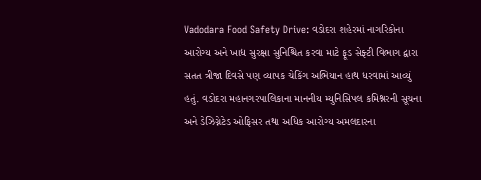Vadodara Food Safety Drive: વડોદરા શહેરમાં નાગરિકોના આરોગ્ય અને ખાદ્ય સુરક્ષા સુનિશ્ચિત કરવા માટે ફૂડ સેફ્ટી વિભાગ દ્વારા સતત ત્રીજા દિવસે પણ વ્યાપક ચેકિંગ અભિયાન હાથ ધરવામાં આવ્યું હતું. વડોદરા મહાનગરપાલિકાના માનનીય મ્યુનિસિપલ કમિશ્નરની સૂચના અને ડેઝિગ્નેટેડ ઓફિસર તથા અધિક આરોગ્ય અમલદારના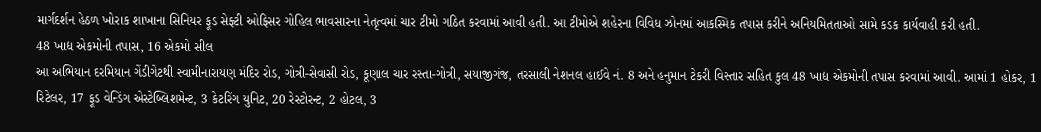માર્ગદર્શન હેઠળ ખોરાક શાખાના સિનિયર ફૂડ સેફ્ટી ઓફિસર ગોહિલ ભાવસારના નેતૃત્વમાં ચાર ટીમો ગઠિત કરવામાં આવી હતી. આ ટીમોએ શહેરના વિવિધ ઝોનમાં આકસ્મિક તપાસ કરીને અનિયમિતતાઓ સામે કડક કાર્યવાહી કરી હતી.
48 ખાદ્ય એકમોની તપાસ, 16 એકમો સીલ
આ અભિયાન દરમિયાન ગેંડીગેટથી સ્વામીનારાયણ મંદિર રોડ, ગોત્રી-સેવાસી રોડ, કૂણાલ ચાર રસ્તા-ગોત્રી, સયાજીગંજ, તરસાલી નેશનલ હાઈવે નં. 8 અને હનુમાન ટેકરી વિસ્તાર સહિત કુલ 48 ખાદ્ય એકમોની તપાસ કરવામાં આવી. આમાં 1 હોકર, 1 રિટેલર, 17 ફૂડ વેન્ડિંગ એસ્ટેબ્લિશમેન્ટ, 3 કેટરિંગ યુનિટ, 20 રેસ્ટોરન્ટ, 2 હોટલ, 3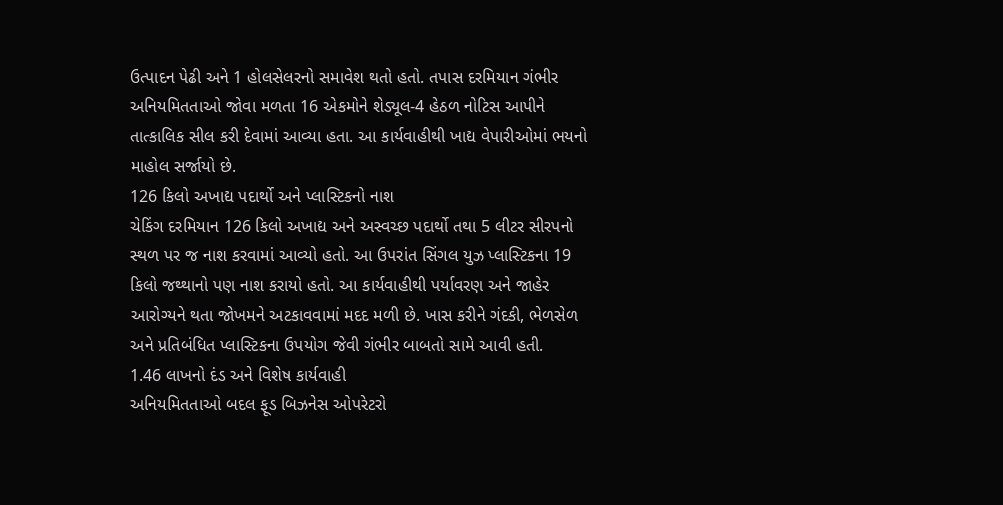ઉત્પાદન પેઢી અને 1 હોલસેલરનો સમાવેશ થતો હતો. તપાસ દરમિયાન ગંભીર અનિયમિતતાઓ જોવા મળતા 16 એકમોને શેડ્યૂલ-4 હેઠળ નોટિસ આપીને તાત્કાલિક સીલ કરી દેવામાં આવ્યા હતા. આ કાર્યવાહીથી ખાદ્ય વેપારીઓમાં ભયનો માહોલ સર્જાયો છે.
126 કિલો અખાદ્ય પદાર્થો અને પ્લાસ્ટિકનો નાશ
ચેકિંગ દરમિયાન 126 કિલો અખાદ્ય અને અસ્વચ્છ પદાર્થો તથા 5 લીટર સીરપનો સ્થળ પર જ નાશ કરવામાં આવ્યો હતો. આ ઉપરાંત સિંગલ યુઝ પ્લાસ્ટિકના 19 કિલો જથ્થાનો પણ નાશ કરાયો હતો. આ કાર્યવાહીથી પર્યાવરણ અને જાહેર આરોગ્યને થતા જોખમને અટકાવવામાં મદદ મળી છે. ખાસ કરીને ગંદકી, ભેળસેળ અને પ્રતિબંધિત પ્લાસ્ટિકના ઉપયોગ જેવી ગંભીર બાબતો સામે આવી હતી.
1.46 લાખનો દંડ અને વિશેષ કાર્યવાહી
અનિયમિતતાઓ બદલ ફૂડ બિઝનેસ ઓપરેટરો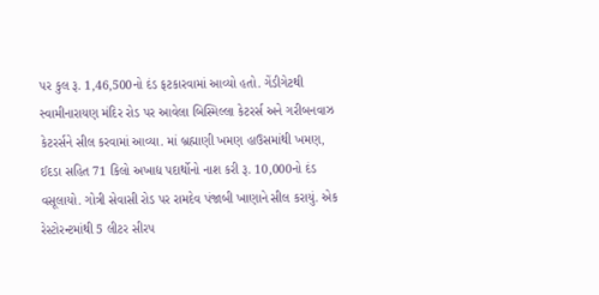પર કુલ રૂ. 1,46,500નો દંડ ફટકારવામાં આવ્યો હતો. ગેંડીગેટથી સ્વામીનારાયણ મંદિર રોડ પર આવેલા બિસ્મિલ્લા કેટરર્સ અને ગરીબનવાઝ કેટરર્સને સીલ કરવામાં આવ્યા. માં બ્રહ્માણી ખમણ હાઉસમાંથી ખમણ, ઈદડા સહિત 71 કિલો અખાદ્ય પદાર્થોનો નાશ કરી રૂ. 10,000નો દંડ વસૂલાયો. ગોત્રી સેવાસી રોડ પર રામદેવ પંજાબી ખાણાને સીલ કરાયું. એક રેસ્ટોરન્ટમાંથી 5 લીટર સીરપ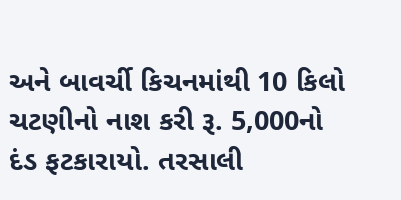અને બાવર્ચી કિચનમાંથી 10 કિલો ચટણીનો નાશ કરી રૂ. 5,000નો દંડ ફટકારાયો. તરસાલી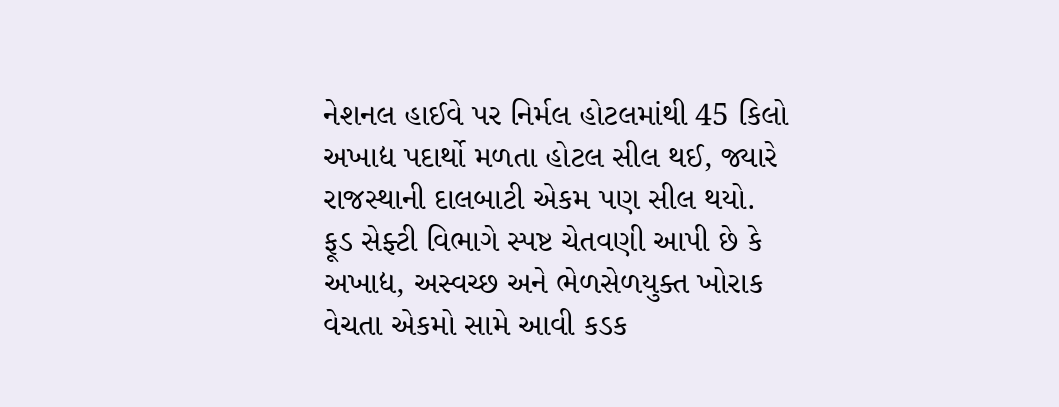નેશનલ હાઈવે પર નિર્મલ હોટલમાંથી 45 કિલો અખાદ્ય પદાર્થો મળતા હોટલ સીલ થઈ, જ્યારે રાજસ્થાની દાલબાટી એકમ પણ સીલ થયો. ફૂડ સેફ્ટી વિભાગે સ્પષ્ટ ચેતવણી આપી છે કે અખાદ્ય, અસ્વચ્છ અને ભેળસેળયુક્ત ખોરાક વેચતા એકમો સામે આવી કડક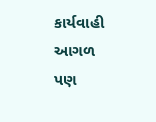કાર્યવાહી આગળ પણ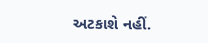અટકાશે નહીં.